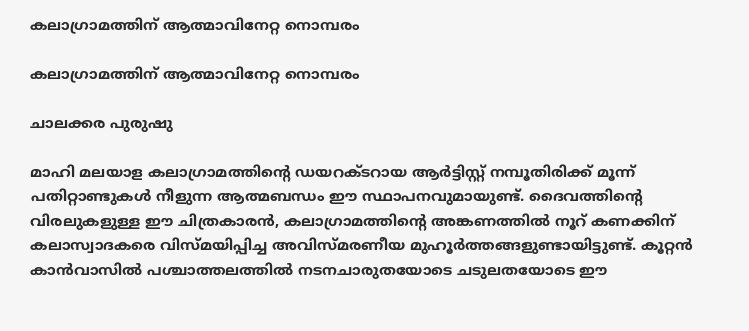കലാഗ്രാമത്തിന് ആത്മാവിനേറ്റ നൊമ്പരം

കലാഗ്രാമത്തിന് ആത്മാവിനേറ്റ നൊമ്പരം

ചാലക്കര പുരുഷു

മാഹി മലയാള കലാഗ്രാമത്തിന്റെ ഡയറക്ടറായ ആര്‍ട്ടിസ്റ്റ് നമ്പൂതിരിക്ക് മൂന്ന് പതിറ്റാണ്ടുകള്‍ നീളുന്ന ആത്മബന്ധം ഈ സ്ഥാപനവുമായുണ്ട്. ദൈവത്തിന്റെ വിരലുകളുള്ള ഈ ചിത്രകാരന്‍, കലാഗ്രാമത്തിന്റെ അങ്കണത്തില്‍ നൂറ് കണക്കിന് കലാസ്വാദകരെ വിസ്മയിപ്പിച്ച അവിസ്മരണീയ മുഹൂര്‍ത്തങ്ങളുണ്ടായിട്ടുണ്ട്. കൂറ്റന്‍ കാന്‍വാസില്‍ പശ്ചാത്തലത്തില്‍ നടനചാരുതയോടെ ചടുലതയോടെ ഈ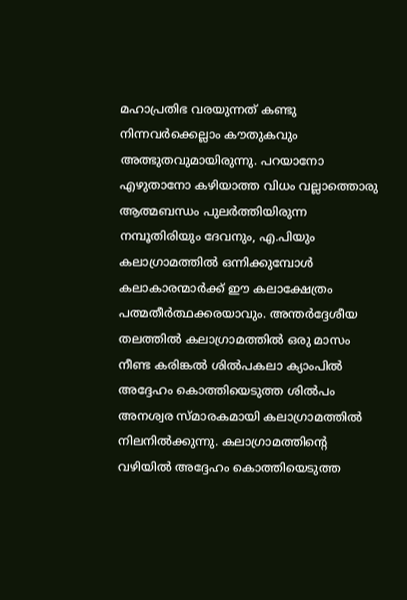മഹാപ്രതിഭ വരയുന്നത് കണ്ടു നിന്നവര്‍ക്കെല്ലാം കൗതുകവും അത്ഭുതവുമായിരുന്നു. പറയാനോ എഴുതാനോ കഴിയാത്ത വിധം വല്ലാത്തൊരു ആത്മബന്ധം പുലര്‍ത്തിയിരുന്ന നമ്പൂതിരിയും ദേവനും, എ.പിയും കലാഗ്രാമത്തില്‍ ഒന്നിക്കുമ്പോള്‍ കലാകാരന്മാര്‍ക്ക് ഈ കലാക്ഷേത്രം പത്മതീര്‍ത്ഥക്കരയാവും. അന്തര്‍ദ്ദേശീയ തലത്തില്‍ കലാഗ്രാമത്തില്‍ ഒരു മാസം നീണ്ട കരിങ്കല്‍ ശില്‍പകലാ ക്യാംപില്‍ അദ്ദേഹം കൊത്തിയെടുത്ത ശില്‍പം അനശ്വര സ്മാരകമായി കലാഗ്രാമത്തില്‍ നിലനില്‍ക്കുന്നു. കലാഗ്രാമത്തിന്റെ വഴിയില്‍ അദ്ദേഹം കൊത്തിയെടുത്ത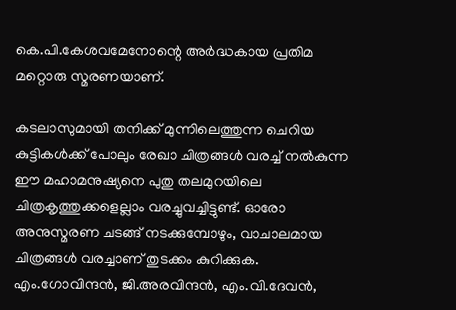കെ.പി.കേശവമേനോന്റെ അര്‍ദ്ധകായ പ്രതിമ മറ്റൊരു സ്മരണയാണ്.

കടലാസുമായി തനിക്ക് മുന്നിലെത്തുന്ന ചെറിയ കുട്ടികള്‍ക്ക് പോലും രേഖാ ചിത്രങ്ങള്‍ വരച്ച് നല്‍കുന്ന ഈ മഹാമനുഷ്യനെ പുതു തലമുറയിലെ ചിത്രകൃത്തുക്കളെല്ലാം വരച്ചുവച്ചിട്ടുണ്ട്. ഓരോ അനുസ്മരണ ചടങ്ങ് നടക്കുമ്പോഴും, വാചാലമായ ചിത്രങ്ങള്‍ വരച്ചാണ് തുടക്കം കുറിക്കുക. എം.ഗോവിന്ദന്‍, ജി.അരവിന്ദന്‍, എം.വി.ദേവന്‍,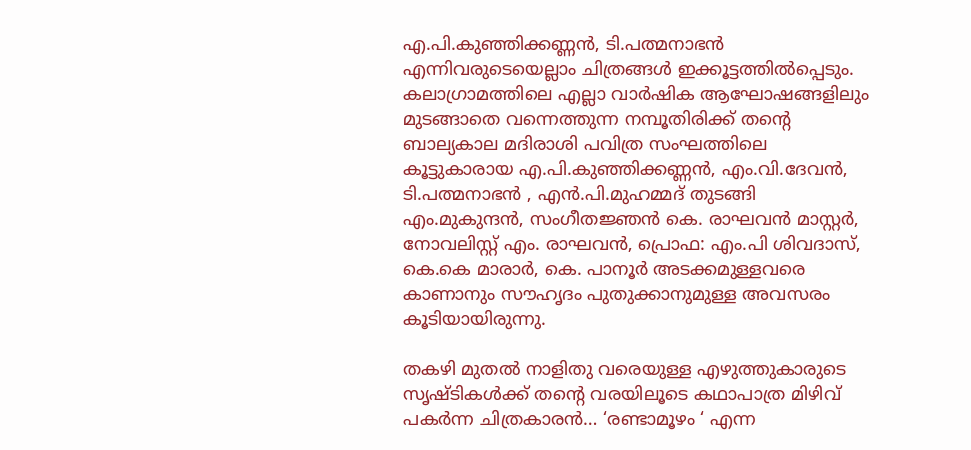എ.പി.കുഞ്ഞിക്കണ്ണന്‍, ടി.പത്മനാഭന്‍ എന്നിവരുടെയെല്ലാം ചിത്രങ്ങള്‍ ഇക്കൂട്ടത്തില്‍പ്പെടും. കലാഗ്രാമത്തിലെ എല്ലാ വാര്‍ഷിക ആഘോഷങ്ങളിലും മുടങ്ങാതെ വന്നെത്തുന്ന നമ്പൂതിരിക്ക് തന്റെ ബാല്യകാല മദിരാശി പവിത്ര സംഘത്തിലെ കൂട്ടുകാരായ എ.പി.കുഞ്ഞിക്കണ്ണന്‍, എം.വി.ദേവന്‍, ടി.പത്മനാഭന്‍ , എന്‍.പി.മുഹമ്മദ് തുടങ്ങി എം.മുകുന്ദന്‍, സംഗീതജ്ഞന്‍ കെ. രാഘവന്‍ മാസ്റ്റര്‍, നോവലിസ്റ്റ് എം. രാഘവന്‍, പ്രൊഫ: എം.പി ശിവദാസ്, കെ.കെ മാരാര്‍, കെ. പാനൂര്‍ അടക്കമുള്ളവരെ കാണാനും സൗഹൃദം പുതുക്കാനുമുള്ള അവസരം കൂടിയായിരുന്നു.

തകഴി മുതല്‍ നാളിതു വരെയുള്ള എഴുത്തുകാരുടെ സൃഷ്ടികള്‍ക്ക് തന്റെ വരയിലൂടെ കഥാപാത്ര മിഴിവ് പകര്‍ന്ന ചിത്രകാരന്‍… ‘രണ്ടാമൂഴം ‘ എന്ന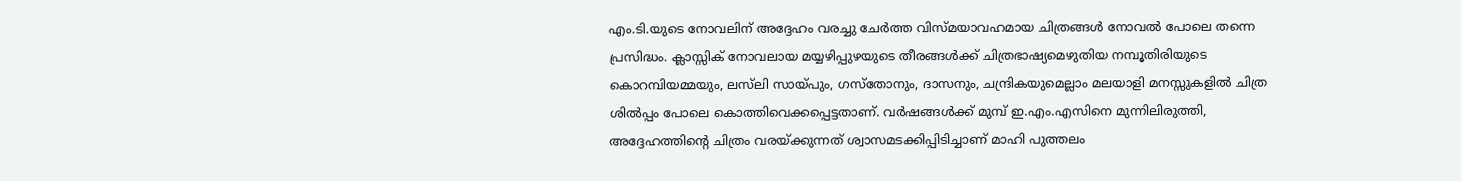എം.ടി.യുടെ നോവലിന് അദ്ദേഹം വരച്ചു ചേര്‍ത്ത വിസ്മയാവഹമായ ചിത്രങ്ങള്‍ നോവല്‍ പോലെ തന്നെ പ്രസിദ്ധം. ക്ലാസ്സിക് നോവലായ മയ്യഴിപ്പുഴയുടെ തീരങ്ങള്‍ക്ക് ചിത്രഭാഷ്യമെഴുതിയ നമ്പൂതിരിയുടെ കൊറമ്പിയമ്മയും, ലസ്‌ലി സായ്പും, ഗസ്‌തോനും, ദാസനും, ചന്ദ്രികയുമെല്ലാം മലയാളി മനസ്സുകളില്‍ ചിത്ര ശില്‍പ്പം പോലെ കൊത്തിവെക്കപ്പെട്ടതാണ്. വര്‍ഷങ്ങള്‍ക്ക് മുമ്പ് ഇ.എം.എസിനെ മുന്നിലിരുത്തി, അദ്ദേഹത്തിന്റെ ചിത്രം വരയ്ക്കുന്നത് ശ്വാസമടക്കിപ്പിടിച്ചാണ് മാഹി പുത്തലം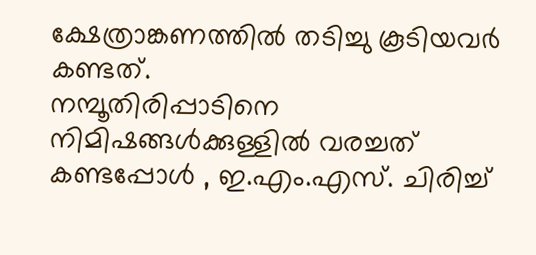ക്ഷേത്രാങ്കണത്തില്‍ തടിച്ചു കൂടിയവര്‍ കണ്ടത്.
നമ്പൂതിരിപ്പാടിനെ നിമിഷങ്ങള്‍ക്കുള്ളില്‍ വരച്ചത് കണ്ടപ്പോള്‍ , ഇ.എം.എസ്. ചിരിച്ച്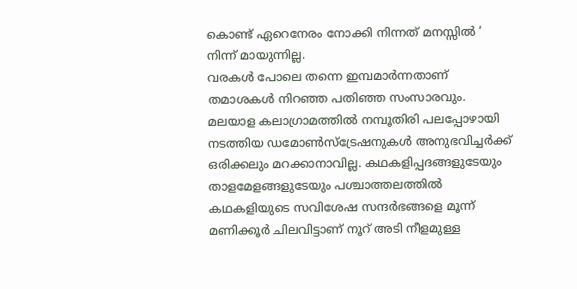കൊണ്ട് ഏറെനേരം നോക്കി നിന്നത് മനസ്സില്‍ ‘ നിന്ന് മായുന്നില്ല.
വരകള്‍ പോലെ തന്നെ ഇമ്പമാര്‍ന്നതാണ് തമാശകള്‍ നിറഞ്ഞ പതിഞ്ഞ സംസാരവും. മലയാള കലാഗ്രാമത്തില്‍ നമ്പൂതിരി പലപ്പോഴായി നടത്തിയ ഡമോണ്‍സ്‌ട്രേഷനുകള്‍ അനുഭവിച്ചര്‍ക്ക് ഒരിക്കലും മറക്കാനാവില്ല. കഥകളിപ്പദങ്ങളുടേയും താളമേളങ്ങളുടേയും പശ്ചാത്തലത്തില്‍ കഥകളിയുടെ സവിശേഷ സന്ദര്‍ഭങ്ങളെ മൂന്ന് മണിക്കൂര്‍ ചിലവിട്ടാണ് നൂറ് അടി നീളമുള്ള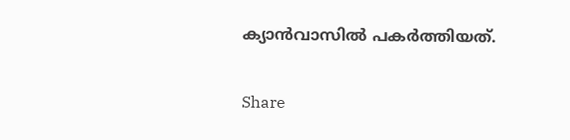ക്യാന്‍വാസില്‍ പകര്‍ത്തിയത്.

Share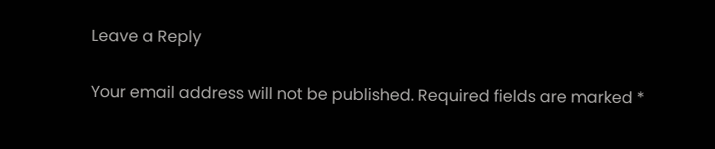Leave a Reply

Your email address will not be published. Required fields are marked *